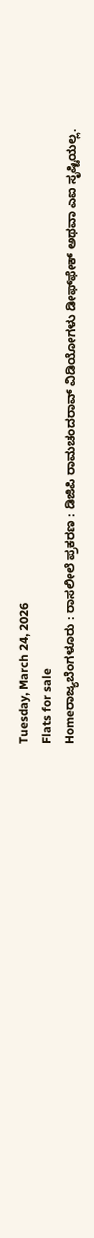Tuesday, March 24, 2026
Flats for sale
Homeರಾಜ್ಯಬೆಂಗಳೂರು : ರಾಸಲೀಲೆ ಪ್ರಕರಣ : ಡಿಜಿಪಿ ರಾಮಚಂದರಾವ್ ವಿಡಿಯೋಗಳು ಡೀಫ್‌ಫೇಕ್ ಅಥವಾ ಎಐ ಸೃಷ್ಟಿಯಲ್ಲ.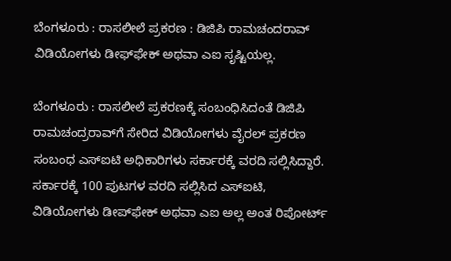ಬೆಂಗಳೂರು : ರಾಸಲೀಲೆ ಪ್ರಕರಣ : ಡಿಜಿಪಿ ರಾಮಚಂದರಾವ್ ವಿಡಿಯೋಗಳು ಡೀಫ್‌ಫೇಕ್ ಅಥವಾ ಎಐ ಸೃಷ್ಟಿಯಲ್ಲ.

ಬೆಂಗಳೂರು : ರಾಸಲೀಲೆ ಪ್ರಕರಣಕ್ಕೆ ಸಂಬಂಧಿಸಿದಂತೆ ಡಿಜಿಪಿ ರಾಮಚಂದ್ರರಾವ್‌ಗೆ ಸೇರಿದ ವಿಡಿಯೋಗಳು ವೈರಲ್ ಪ್ರಕರಣ ಸಂಬಂಧ ಎಸ್‌ಐಟಿ ಅಧಿಕಾರಿಗಳು ಸರ್ಕಾರಕ್ಕೆ ವರದಿ ಸಲ್ಲಿಸಿದ್ದಾರೆ. ಸರ್ಕಾರಕ್ಕೆ 100 ಪುಟಗಳ ವರದಿ ಸಲ್ಲಿಸಿದ ಎಸ್‌ಐಟಿ, ವಿಡಿಯೋಗಳು ಡೀಪ್‌ಫೇಕ್ ಅಥವಾ ಎಐ ಅಲ್ಲ ಅಂತ ರಿಪೋರ್ಟ್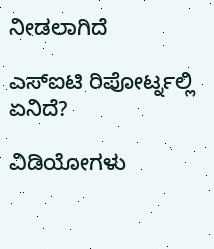ನೀಡಲಾಗಿದೆ

ಎಸ್‌ಐಟಿ ರಿಪೋರ್ಟ್ನಲ್ಲಿ ಏನಿದೆ?

ವಿಡಿಯೋಗಳು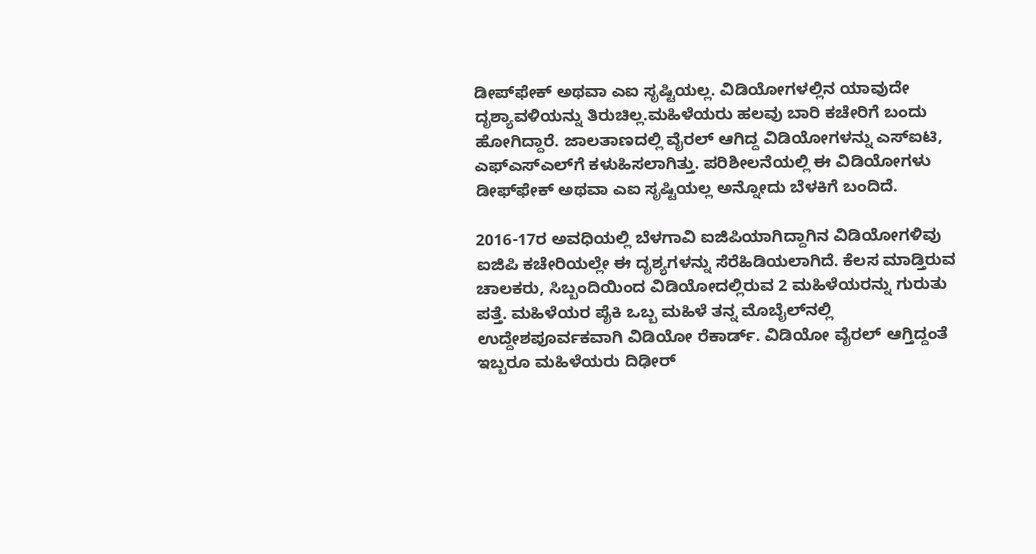ಡೀಪ್‌ಫೇಕ್ ಅಥವಾ ಎಐ ಸೃಷ್ಟಿಯಲ್ಲ. ವಿಡಿಯೋಗಳಲ್ಲಿನ ಯಾವುದೇ ದೃಶ್ಯಾವಳಿಯನ್ನು ತಿರುಚಿಲ್ಲ.ಮಹಿಳೆಯರು ಹಲವು ಬಾರಿ ಕಚೇರಿಗೆ ಬಂದು ಹೋಗಿದ್ದಾರೆ. ಜಾಲತಾಣದಲ್ಲಿ ವೈರಲ್ ಆಗಿದ್ದ ವಿಡಿಯೋಗಳನ್ನು ಎಸ್‌ಐಟಿ, ಎಫ್‌ಎಸ್‌ಎಲ್‌ಗೆ ಕಳುಹಿಸಲಾಗಿತ್ತು. ಪರಿಶೀಲನೆಯಲ್ಲಿ ಈ ವಿಡಿಯೋಗಳು ಡೀಫ್‌ಫೇಕ್ ಅಥವಾ ಎಐ ಸೃಷ್ಟಿಯಲ್ಲ ಅನ್ನೋದು ಬೆಳಕಿಗೆ ಬಂದಿದೆ.

2016-17ರ ಅವಧಿಯಲ್ಲಿ ಬೆಳಗಾವಿ ಐಜಿಪಿಯಾಗಿದ್ದಾಗಿನ ವಿಡಿಯೋಗಳಿವು ಐಜಿಪಿ ಕಚೇರಿಯಲ್ಲೇ ಈ ದೃಶ್ಯಗಳನ್ನು ಸೆರೆಹಿಡಿಯಲಾಗಿದೆ. ಕೆಲಸ ಮಾಡ್ತಿರುವ ಚಾಲಕರು, ಸಿಬ್ಬಂದಿಯಿಂದ ವಿಡಿಯೋದಲ್ಲಿರುವ 2 ಮಹಿಳೆಯರನ್ನು ಗುರುತು ಪತ್ತೆ. ಮಹಿಳೆಯರ ಪೈಕಿ ಒಬ್ಬ ಮಹಿಳೆ ತನ್ನ ಮೊಬೈಲ್‌ನಲ್ಲಿ ಉದ್ದೇಶಪೂರ್ವಕವಾಗಿ ವಿಡಿಯೋ ರೆಕಾರ್ಡ್. ವಿಡಿಯೋ ವೈರಲ್ ಆಗ್ತಿದ್ದಂತೆ ಇಬ್ಬರೂ ಮಹಿಳೆಯರು ದಿಢೀರ್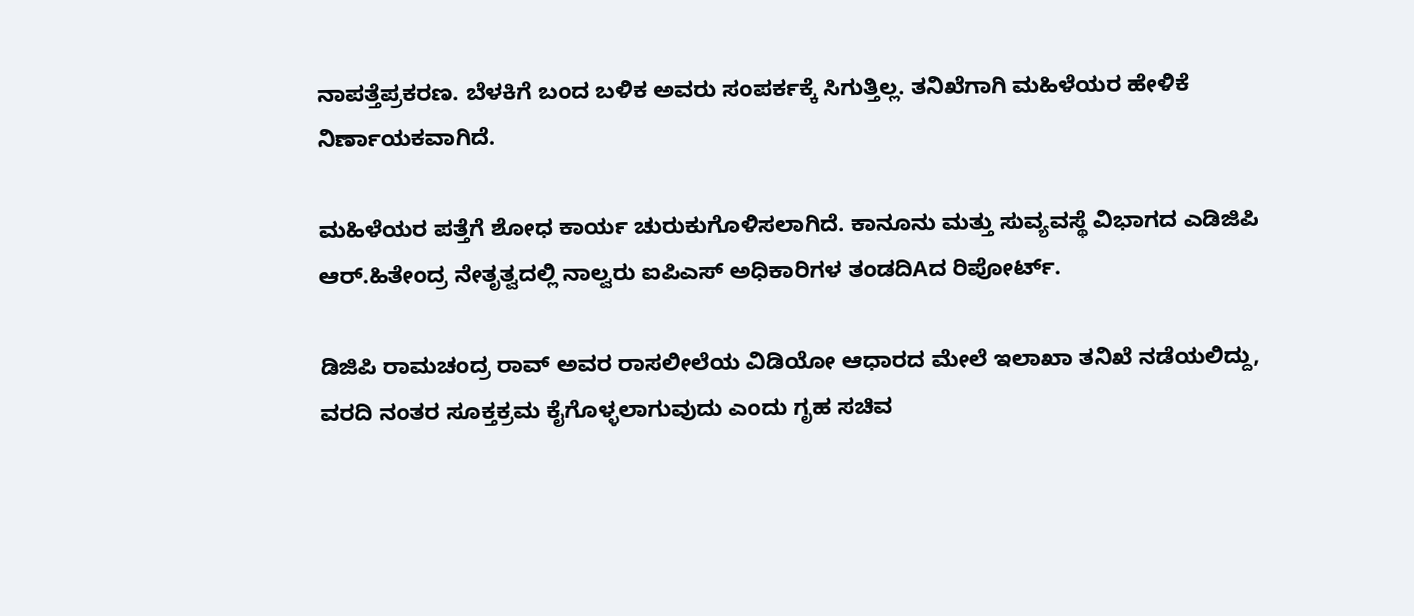ನಾಪತ್ತೆಪ್ರಕರಣ. ಬೆಳಕಿಗೆ ಬಂದ ಬಳಿಕ ಅವರು ಸಂಪರ್ಕಕ್ಕೆ ಸಿಗುತ್ತಿಲ್ಲ. ತನಿಖೆಗಾಗಿ ಮಹಿಳೆಯರ ಹೇಳಿಕೆ ನಿರ್ಣಾಯಕವಾಗಿದೆ.

ಮಹಿಳೆಯರ ಪತ್ತೆಗೆ ಶೋಧ ಕಾರ್ಯ ಚುರುಕುಗೊಳಿಸಲಾಗಿದೆ. ಕಾನೂನು ಮತ್ತು ಸುವ್ಯವಸ್ಥೆ ವಿಭಾಗದ ಎಡಿಜಿಪಿ ಆರ್.ಹಿತೇಂದ್ರ ನೇತೃತ್ವದಲ್ಲಿ ನಾಲ್ವರು ಐಪಿಎಸ್ ಅಧಿಕಾರಿಗಳ ತಂಡದಿAದ ರಿಪೋರ್ಟ್.

ಡಿಜಿಪಿ ರಾಮಚಂದ್ರ ರಾವ್ ಅವರ ರಾಸಲೀಲೆಯ ವಿಡಿಯೋ ಆಧಾರದ ಮೇಲೆ ಇಲಾಖಾ ತನಿಖೆ ನಡೆಯಲಿದ್ದು, ವರದಿ ನಂತರ ಸೂಕ್ತಕ್ರಮ ಕೈಗೊಳ್ಳಲಾಗುವುದು ಎಂದು ಗೃಹ ಸಚಿವ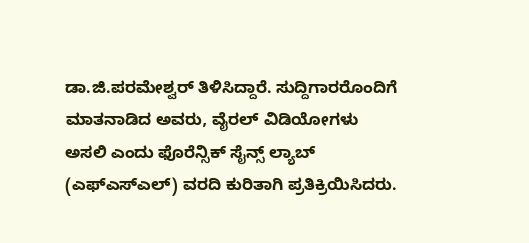ಡಾ.ಜಿ.ಪರಮೇಶ್ವರ್ ತಿಳಿಸಿದ್ದಾರೆ. ಸುದ್ದಿಗಾರರೊಂದಿಗೆ ಮಾತನಾಡಿದ ಅವರು, ವೈರಲ್ ವಿಡಿಯೋಗಳು ಅಸಲಿ ಎಂದು ಫೊರೆನ್ಸಿಕ್ ಸೈನ್ಸ್ ಲ್ಯಾಬ್ (ಎಫ್‌ಎಸ್‌ಎಲ್) ವರದಿ ಕುರಿತಾಗಿ ಪ್ರತಿಕ್ರಿಯಿಸಿದರು.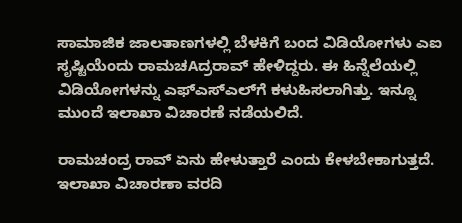ಸಾಮಾಜಿಕ ಜಾಲತಾಣಗಳಲ್ಲಿ ಬೆಳಕಿಗೆ ಬಂದ ವಿಡಿಯೋಗಳು ಎಐ ಸೃಷ್ಟಿಯೆಂದು ರಾಮಚAದ್ರರಾವ್ ಹೇಳಿದ್ದರು. ಈ ಹಿನ್ನೆಲೆಯಲ್ಲಿ ವಿಡಿಯೋಗಳನ್ನು ಎಫ್‌ಎಸ್‌ಎಲ್‌ಗೆ ಕಳುಹಿಸಲಾಗಿತ್ತು. ಇನ್ನೂ ಮುಂದೆ ಇಲಾಖಾ ವಿಚಾರಣೆ ನಡೆಯಲಿದೆ.

ರಾಮಚಂದ್ರ ರಾವ್ ಏನು ಹೇಳುತ್ತಾರೆ ಎಂದು ಕೇಳಬೇಕಾಗುತ್ತದೆ. ಇಲಾಖಾ ವಿಚಾರಣಾ ವರದಿ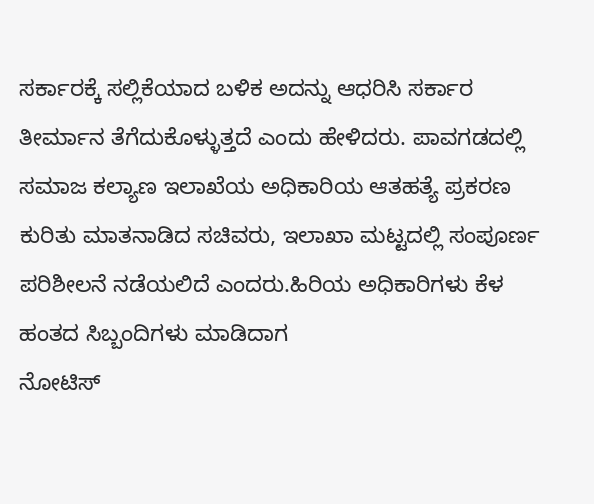ಸರ್ಕಾರಕ್ಕೆ ಸಲ್ಲಿಕೆಯಾದ ಬಳಿಕ ಅದನ್ನು ಆಧರಿಸಿ ಸರ್ಕಾರ ತೀರ್ಮಾನ ತೆಗೆದುಕೊಳ್ಳುತ್ತದೆ ಎಂದು ಹೇಳಿದರು. ಪಾವಗಡದಲ್ಲಿ ಸಮಾಜ ಕಲ್ಯಾಣ ಇಲಾಖೆಯ ಅಧಿಕಾರಿಯ ಆತಹತ್ಯೆ ಪ್ರಕರಣ ಕುರಿತು ಮಾತನಾಡಿದ ಸಚಿವರು, ಇಲಾಖಾ ಮಟ್ಟದಲ್ಲಿ ಸಂಪೂರ್ಣ ಪರಿಶೀಲನೆ ನಡೆಯಲಿದೆ ಎಂದರು.ಹಿರಿಯ ಅಧಿಕಾರಿಗಳು ಕೆಳ ಹಂತದ ಸಿಬ್ಬಂದಿಗಳು ಮಾಡಿದಾಗ
ನೋಟಿಸ್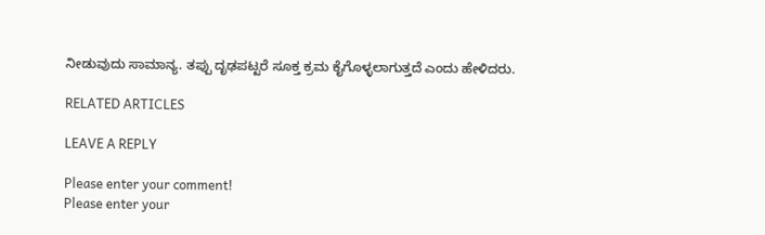ನೀಡುವುದು ಸಾಮಾನ್ಯ. ತಪ್ಪು ದೃಢಪಟ್ಟರೆ ಸೂಕ್ತ ಕ್ರಮ ಕೈಗೊಳ್ಳಲಾಗುತ್ತದೆ ಎಂದು ಹೇಳಿದರು.

RELATED ARTICLES

LEAVE A REPLY

Please enter your comment!
Please enter your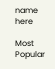name here

Most Popular